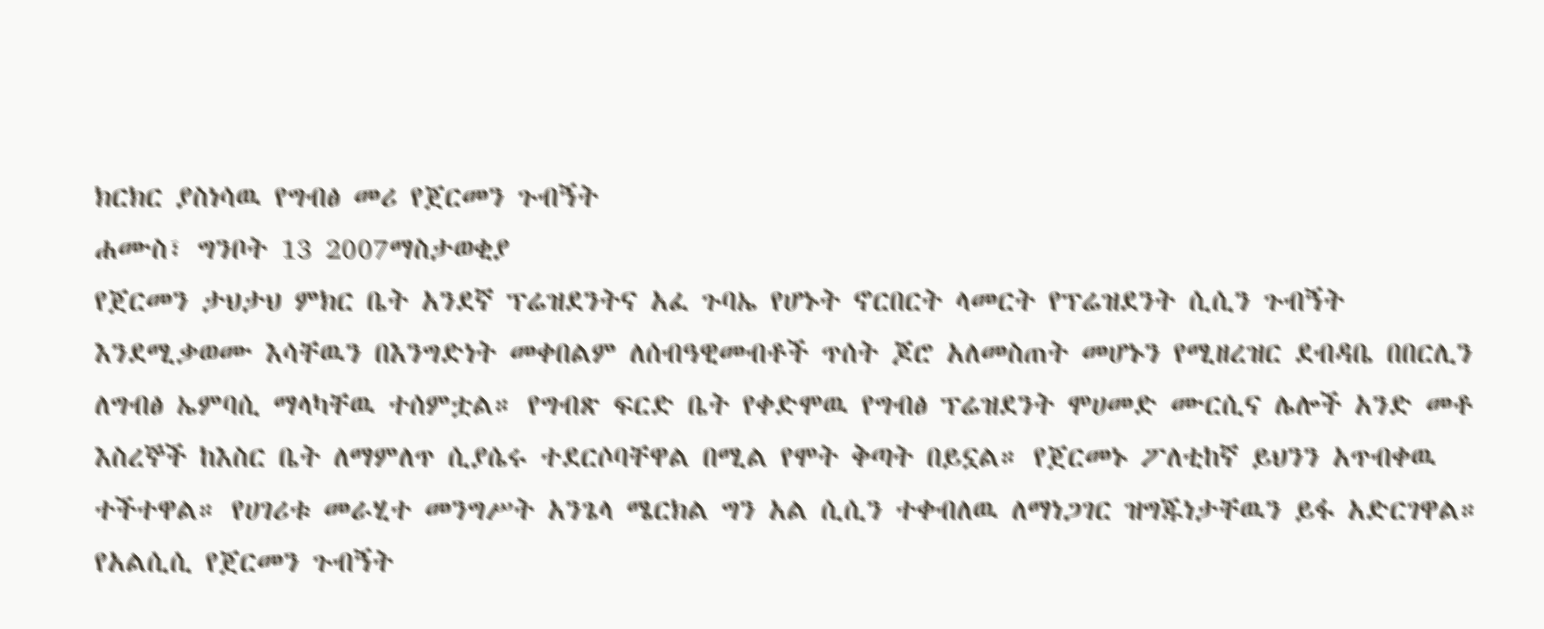ክርክር ያስነሳዉ የግብፅ መሪ የጀርመን ጉብኝት
ሐሙስ፣ ግንቦት 13 2007ማስታወቂያ
የጀርመን ታህታህ ምክር ቤት አንደኛ ፕሬዝደንትና አፈ ጉባኤ የሆኑት ኖርበርት ላመርት የፕሬዝደንት ሲሲን ጉብኝት እንደሚቃወሙ እሳቸዉን በእንግድነት መቀበልም ለሰብዓዊመብቶች ጥሰት ጆሮ አለመስጠት መሆኑን የሚዘረዝር ደብዳቤ በበርሊን ለግብፅ ኤምባሲ ማላካቸዉ ተሰምቷል። የግብጽ ፍርድ ቤት የቀድሞዉ የግብፅ ፕሬዝደንት ሞሀመድ ሙርሲና ሌሎች አንድ መቶ እስረኞች ከእስር ቤት ለማምለጥ ሲያሴሩ ተደርሶባቸዋል በሚል የሞት ቅጣት በይኗል። የጀርመኑ ፖለቲከኛ ይህንን አጥብቀዉ ተችተዋል። የሀገሪቱ መራሂተ መንግሥት አንጌላ ሜርክል ግን አል ሲሲን ተቀብለዉ ለማነጋገር ዝግጁነታቸዉን ይፋ አድርገዋል። የአልሲሲ የጀርመን ጉብኝት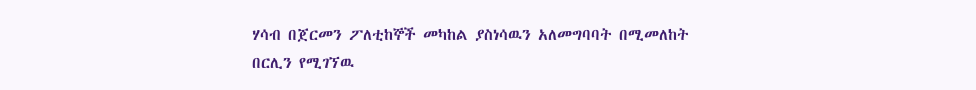ሃሳብ በጀርመን ፖለቲከኞች መካከል ያስነሳዉን አለመግባባት በሚመለከት በርሊን የሚገኘዉ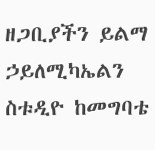ዘጋቢያችን ይልማ ኃይለሚካኤልን ስቱዲዮ ከመግባቴ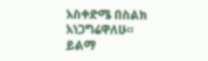አስቀድሜ በስልክ አነጋግሬዋለሁ።
ይልማ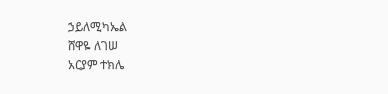ኃይለሚካኤል
ሸዋዬ ለገሠ
አርያም ተክሌ